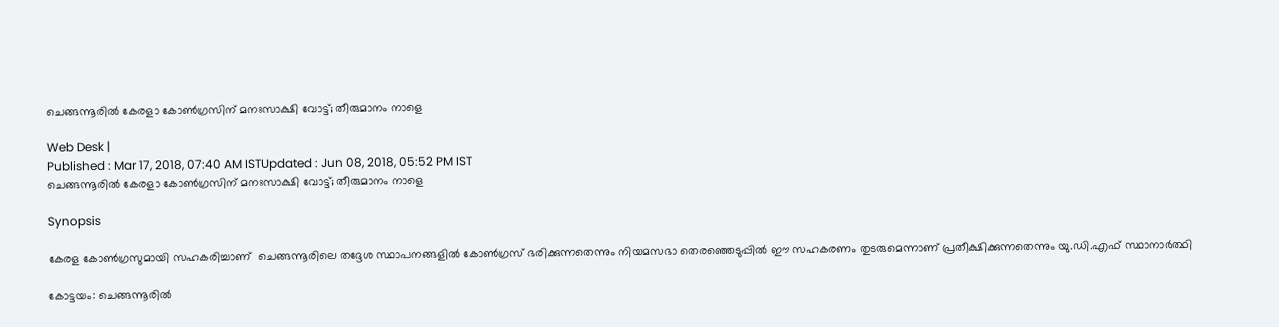ചെങ്ങന്നൂരില്‍ കേരളാ കോണ്‍ഗ്രസിന് മനഃസാക്ഷി വോട്ട്; തീരുമാനം നാളെ

Web Desk |
Published : Mar 17, 2018, 07:40 AM ISTUpdated : Jun 08, 2018, 05:52 PM IST
ചെങ്ങന്നൂരില്‍ കേരളാ കോണ്‍ഗ്രസിന് മനഃസാക്ഷി വോട്ട്; തീരുമാനം നാളെ

Synopsis

കേരള കോണ്‍ഗ്രസുമായി സഹകരിച്ചാണ്  ചെങ്ങന്നൂരിലെ തദ്ദേശ സ്ഥാപനങ്ങളില്‍ കോണ്‍ഗ്രസ് ഭരിക്കുന്നതെന്നും നിയമസഭാ തെരഞ്ഞെടുപ്പില്‍ ഈ സഹകരണം തുടരുമെന്നാണ് പ്രതീക്ഷിക്കുന്നതെന്നും യു.ഡി.എഫ് സ്ഥാനാര്‍ത്ഥി

കോട്ടയം: ചെങ്ങന്നൂരില്‍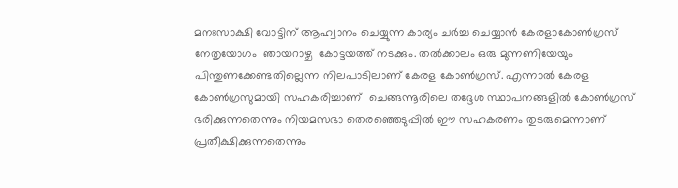മനഃസാക്ഷി വോട്ടിന് ആഹ്വാനം ചെയ്യുന്ന കാര്യം ചര്‍ച്ച ചെയ്യാന്‍ കേരളാകോണ്‍ഗ്രസ് നേതൃയോഗം  ഞായറാഴ്ച  കോട്ടയത്ത് നടക്കും. തല്‍ക്കാലം ഒരു മുന്നണിയേയും പിന്തുണക്കേണ്ടതില്ലെന്ന നിലപാടിലാണ് കേരള കോണ്‍ഗ്രസ്. എന്നാല്‍ കേരള കോണ്‍ഗ്രസുമായി സഹകരിച്ചാണ്  ചെങ്ങന്നൂരിലെ തദ്ദേശ സ്ഥാപനങ്ങളില്‍ കോണ്‍ഗ്രസ് ഭരിക്കുന്നതെന്നും നിയമസഭാ തെരഞ്ഞെടുപ്പില്‍ ഈ സഹകരണം തുടരുമെന്നാണ് പ്രതീക്ഷിക്കുന്നതെന്നും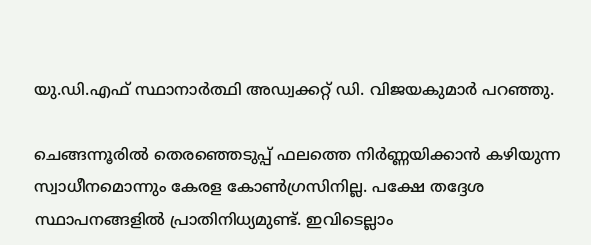യു.ഡി.എഫ് സ്ഥാനാര്‍ത്ഥി അഡ്വക്കറ്റ് ഡി. വിജയകുമാര്‍ പറഞ്ഞു.

ചെങ്ങന്നൂരില്‍ തെരഞ്ഞെടുപ്പ് ഫലത്തെ നിര്‍ണ്ണയിക്കാന്‍ കഴിയുന്ന സ്വാധീനമൊന്നും കേരള കോണ്‍ഗ്രസിനില്ല. പക്ഷേ തദ്ദേശ സ്ഥാപനങ്ങളില്‍ പ്രാതിനിധ്യമുണ്ട്. ഇവിടെല്ലാം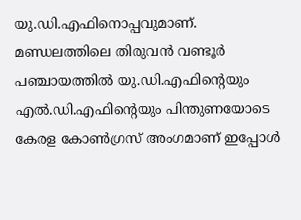യു.ഡി.എഫിനൊപ്പവുമാണ്. മണ്ഡലത്തിലെ തിരുവന്‍ വണ്ടൂര്‍ പഞ്ചായത്തില്‍ യു.ഡി.എഫിന്റെയും എല്‍.ഡി.എഫിന്‍റെയും പിന്തുണയോടെ കേരള കോണ്‍ഗ്രസ് അംഗമാണ് ഇപ്പോള്‍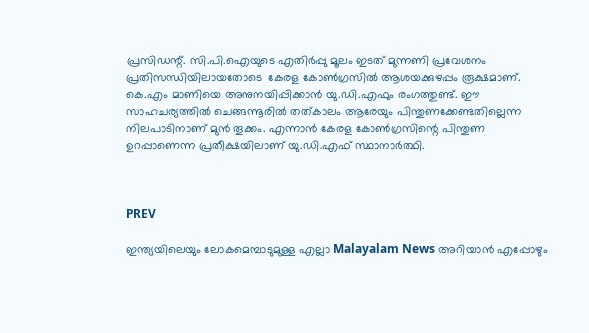പ്രസിഡന്റ്. സി.പി.ഐയുടെ എതിര്‍പ്പു മൂലം ഇടത് മുന്നണി പ്രവേശനം പ്രതിസന്ധിയിലായതോടെ  കേരള കോണ്‍ഗ്രസില്‍ ആശയക്കുഴപ്പം രൂക്ഷമാണ്. കെ.എം മാണിയെ അനുനയിപ്പിക്കാന്‍ യു.ഡി.എഫും രംഗത്തുണ്ട്. ഈ സാഹചര്യത്തില്‍ ചെങ്ങന്നൂരില്‍ തത്കാലം ആരേയും പിന്തുണക്കേണ്ടതില്ലെന്ന നിലപാടിനാണ് മുന്‍ തൂക്കം. എന്നാന്‍ കേരള കോണ്‍ഗ്രസിന്റെ പിന്തുണ ഉറപ്പാണെന്ന പ്രതീക്ഷയിലാണ് യു.ഡി.എഫ് സ്ഥാനാര്‍ത്ഥി.



PREV

ഇന്ത്യയിലെയും ലോകമെമ്പാടുമുള്ള എല്ലാ Malayalam News അറിയാൻ എപ്പോഴും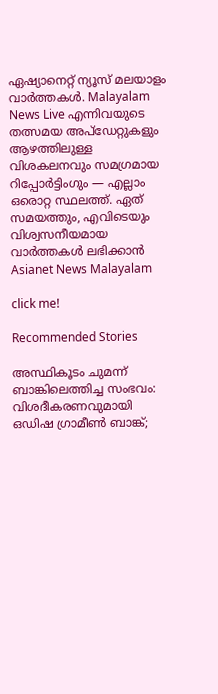ഏഷ്യാനെറ്റ് ന്യൂസ് മലയാളം വാർത്തകൾ. Malayalam News Live എന്നിവയുടെ തത്സമയ അപ്‌ഡേറ്റുകളും ആഴത്തിലുള്ള വിശകലനവും സമഗ്രമായ റിപ്പോർട്ടിംഗും — എല്ലാം ഒരൊറ്റ സ്ഥലത്ത്. ഏത് സമയത്തും, എവിടെയും വിശ്വസനീയമായ വാർത്തകൾ ലഭിക്കാൻ Asianet News Malayalam

click me!

Recommended Stories

അസ്ഥികൂടം ചുമന്ന് ബാങ്കിലെത്തിച്ച സംഭവം: വിശദീകരണവുമായി ഒഡിഷ ഗ്രാമീൺ ബാങ്ക്;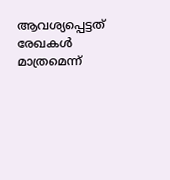ആവശ്യപ്പെട്ടത് രേഖകൾ മാത്രമെന്ന്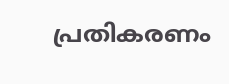പ്രതികരണം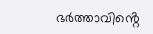ഭർത്താവിൻ്റെ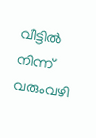വീട്ടിൽ നിന്ന് വരുംവഴി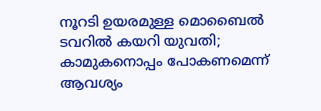നൂറടി ഉയരമുള്ള മൊബൈൽ ടവറിൽ കയറി യുവതി; കാമുകനൊപ്പം പോകണമെന്ന് ആവശ്യം